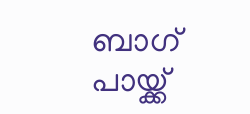ബാഗ് പായ്ക്ക്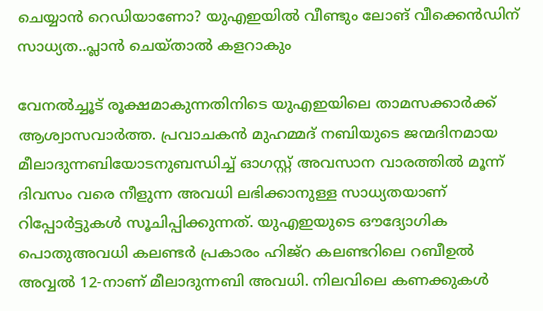ചെയ്യാൻ റെഡിയാണോ? യുഎഇയിൽ വീണ്ടും ലോങ് വീക്കെൻഡിന് സാധ്യത..പ്ലാൻ ചെയ്താൽ കളറാകും

വേനൽച്ചൂട് രൂക്ഷമാകുന്നതിനിടെ യുഎഇയിലെ താമസക്കാർക്ക് ആശ്വാസവാർത്ത. പ്രവാചകൻ മുഹമ്മദ് നബിയുടെ ജന്മദിനമായ മീലാദുന്നബിയോടനുബന്ധിച്ച് ഓഗസ്റ്റ് അവസാന വാരത്തിൽ മൂന്ന് ദിവസം വരെ നീളുന്ന അവധി ലഭിക്കാനുള്ള സാധ്യതയാണ് റിപ്പോർട്ടുകൾ സൂചിപ്പിക്കുന്നത്. യുഎഇയുടെ ഔദ്യോഗിക പൊതുഅവധി കലണ്ടർ പ്രകാരം ഹിജ്റ കലണ്ടറിലെ റബീഉൽ അവ്വൽ 12-നാണ് മീലാദുന്നബി അവധി. നിലവിലെ കണക്കുകൾ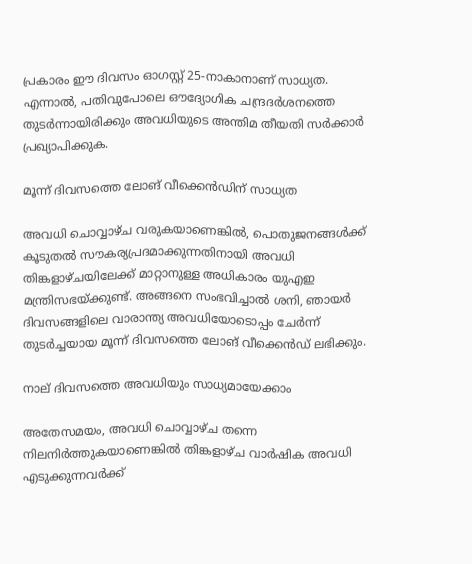പ്രകാരം ഈ ദിവസം ഓഗസ്റ്റ് 25-നാകാനാണ് സാധ്യത. എന്നാൽ, പതിവുപോലെ ഔദ്യോഗിക ചന്ദ്രദർശനത്തെ തുടർന്നായിരിക്കും അവധിയുടെ അന്തിമ തീയതി സർക്കാർ പ്രഖ്യാപിക്കുക.

മൂന്ന് ദിവസത്തെ ലോങ് വീക്കെൻഡിന് സാധ്യത

അവധി ചൊവ്വാഴ്ച വരുകയാണെങ്കിൽ, പൊതുജനങ്ങൾക്ക് കൂടുതൽ സൗകര്യപ്രദമാക്കുന്നതിനായി അവധി തിങ്കളാഴ്ചയിലേക്ക് മാറ്റാനുള്ള അധികാരം യുഎഇ മന്ത്രിസഭയ്ക്കുണ്ട്. അങ്ങനെ സംഭവിച്ചാൽ ശനി, ഞായർ ദിവസങ്ങളിലെ വാരാന്ത്യ അവധിയോടൊപ്പം ചേർന്ന് തുടർച്ചയായ മൂന്ന് ദിവസത്തെ ലോങ് വീക്കെൻഡ് ലഭിക്കും.

നാല് ദിവസത്തെ അവധിയും സാധ്യമായേക്കാം

അതേസമയം, അവധി ചൊവ്വാഴ്ച തന്നെ നിലനിർത്തുകയാണെങ്കിൽ തിങ്കളാഴ്ച വാർഷിക അവധി എടുക്കുന്നവർക്ക്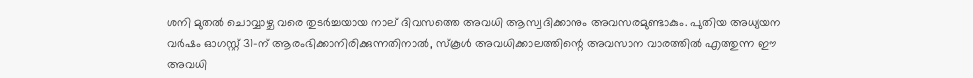ശനി മുതൽ ചൊവ്വാഴ്ച വരെ തുടർച്ചയായ നാല് ദിവസത്തെ അവധി ആസ്വദിക്കാനും അവസരമുണ്ടാകും. പുതിയ അധ്യയന വർഷം ഓഗസ്റ്റ് 31-ന് ആരംഭിക്കാനിരിക്കുന്നതിനാൽ, സ്കൂൾ അവധിക്കാലത്തിന്റെ അവസാന വാരത്തിൽ എത്തുന്ന ഈ അവധി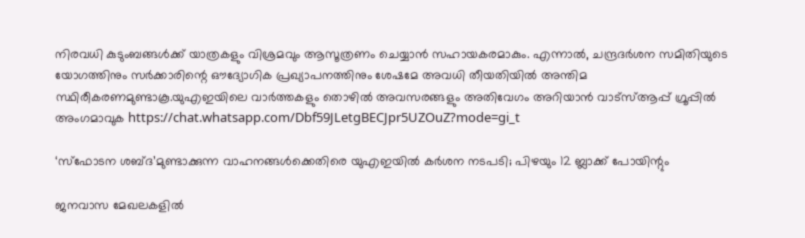നിരവധി കുടുംബങ്ങൾക്ക് യാത്രകളും വിശ്രമവും ആസൂത്രണം ചെയ്യാൻ സഹായകരമാകും. എന്നാൽ, ചന്ദ്രദർശന സമിതിയുടെ യോഗത്തിനും സർക്കാരിന്റെ ഔദ്യോഗിക പ്രഖ്യാപനത്തിനും ശേഷമേ അവധി തീയതിയിൽ അന്തിമ സ്ഥിരീകരണമുണ്ടാകൂ.യുഎഇയിലെ വാർത്തകളും തൊഴിൽ അവസരങ്ങളും അതിവേഗം അറിയാൻ വാട്സ്ആപ്പ് ഗ്രൂപ്പിൽ അംഗമാവുക https://chat.whatsapp.com/Dbf59JLetgBECJpr5UZOuZ?mode=gi_t

‘സ്ഫോടന ശബ്ദ’മുണ്ടാക്കുന്ന വാഹനങ്ങൾക്കെതിരെ യുഎഇയിൽ കർശന നടപടി; പിഴയും 12 ബ്ലാക്ക് പോയിന്റും

ജനവാസ മേഖലകളിൽ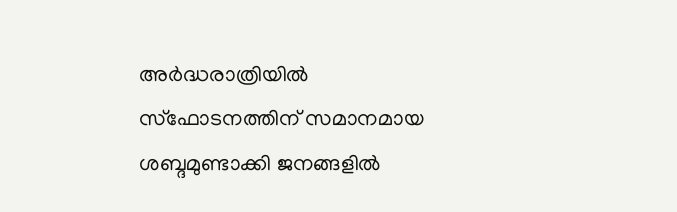അർദ്ധരാത്രിയിൽ സ്ഫോടനത്തിന് സമാനമായ ശബ്ദമുണ്ടാക്കി ജനങ്ങളിൽ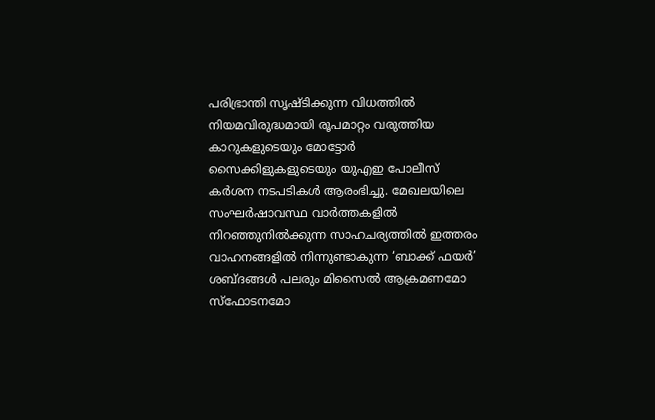പരിഭ്രാന്തി സൃഷ്ടിക്കുന്ന വിധത്തിൽ നിയമവിരുദ്ധമായി രൂപമാറ്റം വരുത്തിയ കാറുകളുടെയും മോട്ടോർ സൈക്കിളുകളുടെയും യുഎഇ പോലീസ് കർശന നടപടികൾ ആരംഭിച്ചു. മേഖലയിലെ സംഘർഷാവസ്ഥ വാർത്തകളിൽ നിറഞ്ഞുനിൽക്കുന്ന സാഹചര്യത്തിൽ ഇത്തരം വാഹനങ്ങളിൽ നിന്നുണ്ടാകുന്ന ‘ബാക്ക് ഫയർ’ ശബ്ദങ്ങൾ പലരും മിസൈൽ ആക്രമണമോ സ്ഫോടനമോ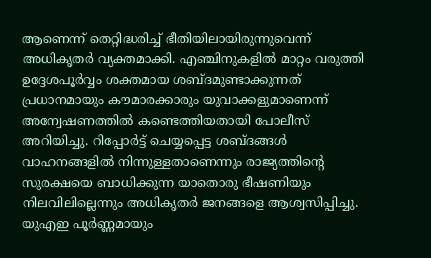ആണെന്ന് തെറ്റിദ്ധരിച്ച് ഭീതിയിലായിരുന്നുവെന്ന് അധികൃതർ വ്യക്തമാക്കി. എഞ്ചിനുകളിൽ മാറ്റം വരുത്തി ഉദ്ദേശപൂർവ്വം ശക്തമായ ശബ്ദമുണ്ടാക്കുന്നത് പ്രധാനമായും കൗമാരക്കാരും യുവാക്കളുമാണെന്ന് അന്വേഷണത്തിൽ കണ്ടെത്തിയതായി പോലീസ് അറിയിച്ചു. റിപ്പോർട്ട് ചെയ്യപ്പെട്ട ശബ്ദങ്ങൾ വാഹനങ്ങളിൽ നിന്നുള്ളതാണെന്നും രാജ്യത്തിന്റെ സുരക്ഷയെ ബാധിക്കുന്ന യാതൊരു ഭീഷണിയും നിലവിലില്ലെന്നും അധികൃതർ ജനങ്ങളെ ആശ്വസിപ്പിച്ചു. യുഎഇ പൂർണ്ണമായും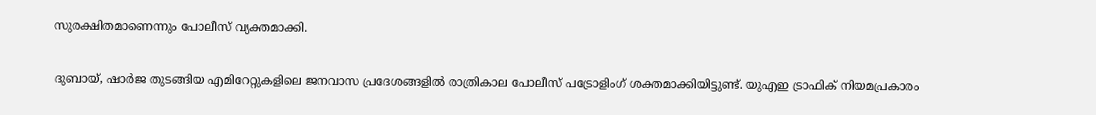സുരക്ഷിതമാണെന്നും പോലീസ് വ്യക്തമാക്കി.

ദുബായ്, ഷാർജ തുടങ്ങിയ എമിറേറ്റുകളിലെ ജനവാസ പ്രദേശങ്ങളിൽ രാത്രികാല പോലീസ് പട്രോളിംഗ് ശക്തമാക്കിയിട്ടുണ്ട്. യുഎഇ ട്രാഫിക് നിയമപ്രകാരം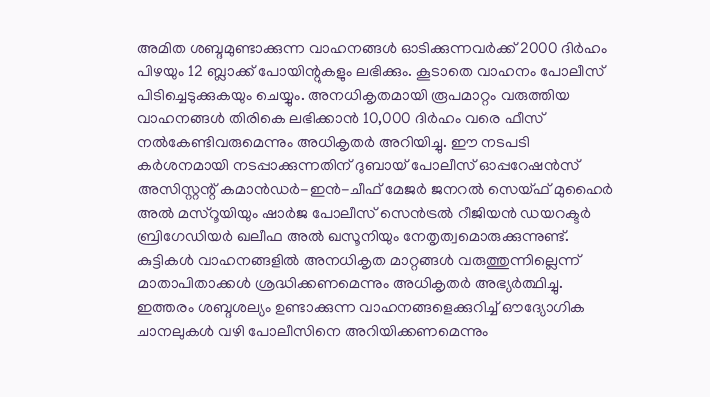അമിത ശബ്ദമുണ്ടാക്കുന്ന വാഹനങ്ങൾ ഓടിക്കുന്നവർക്ക് 2000 ദിർഹം പിഴയും 12 ബ്ലാക്ക് പോയിന്റുകളും ലഭിക്കും. കൂടാതെ വാഹനം പോലീസ് പിടിച്ചെടുക്കുകയും ചെയ്യും. അനധികൃതമായി രൂപമാറ്റം വരുത്തിയ വാഹനങ്ങൾ തിരികെ ലഭിക്കാൻ 10,000 ദിർഹം വരെ ഫീസ് നൽകേണ്ടിവരുമെന്നും അധികൃതർ അറിയിച്ചു. ഈ നടപടി കർശനമായി നടപ്പാക്കുന്നതിന് ദുബായ് പോലീസ് ഓപ്പറേഷൻസ് അസിസ്റ്റന്റ് കമാൻഡർ-ഇൻ-ചീഫ് മേജർ ജനറൽ സെയ്ഫ് മുഹൈർ അൽ മസ്‌റൂയിയും ഷാർജ പോലീസ് സെൻട്രൽ റീജിയൻ ഡയറക്ടർ ബ്രിഗേഡിയർ ഖലീഫ അൽ ഖസൂനിയും നേതൃത്വമൊരുക്കുന്നുണ്ട്. കുട്ടികൾ വാഹനങ്ങളിൽ അനധികൃത മാറ്റങ്ങൾ വരുത്തുന്നില്ലെന്ന് മാതാപിതാക്കൾ ശ്രദ്ധിക്കണമെന്നും അധികൃതർ അഭ്യർത്ഥിച്ചു. ഇത്തരം ശബ്ദശല്യം ഉണ്ടാക്കുന്ന വാഹനങ്ങളെക്കുറിച്ച് ഔദ്യോഗിക ചാനലുകൾ വഴി പോലീസിനെ അറിയിക്കണമെന്നും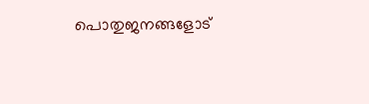പൊതുജനങ്ങളോട്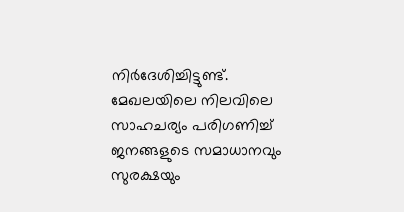നിർദേശിച്ചിട്ടുണ്ട്. മേഖലയിലെ നിലവിലെ സാഹചര്യം പരിഗണിച്ച് ജനങ്ങളുടെ സമാധാനവും സുരക്ഷയും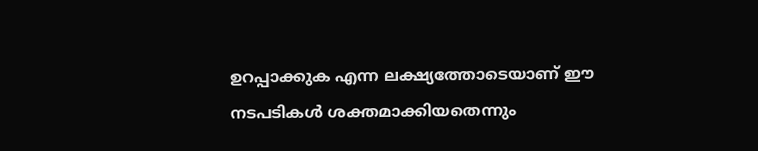ഉറപ്പാക്കുക എന്ന ലക്ഷ്യത്തോടെയാണ് ഈ നടപടികൾ ശക്തമാക്കിയതെന്നും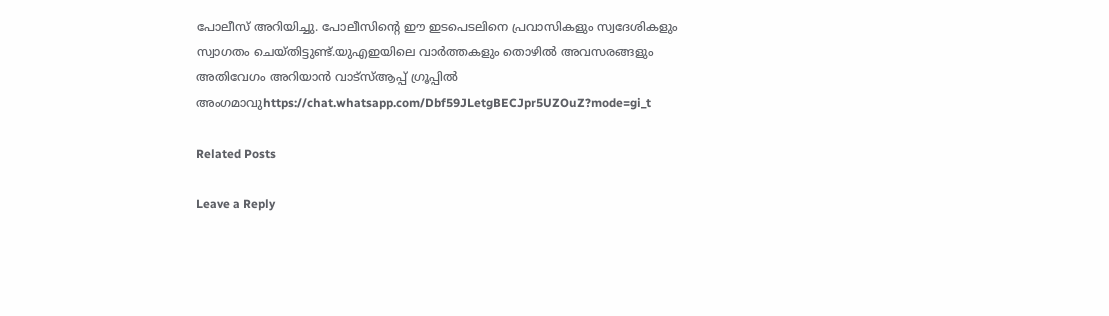പോലീസ് അറിയിച്ചു. പോലീസിന്റെ ഈ ഇടപെടലിനെ പ്രവാസികളും സ്വദേശികളും സ്വാഗതം ചെയ്തിട്ടുണ്ട്.യുഎഇയിലെ വാർത്തകളും തൊഴിൽ അവസരങ്ങളും അതിവേഗം അറിയാൻ വാട്സ്ആപ്പ് ഗ്രൂപ്പിൽ അംഗമാവുhttps://chat.whatsapp.com/Dbf59JLetgBECJpr5UZOuZ?mode=gi_t

Related Posts

Leave a Reply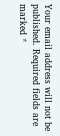Your email address will not be published. Required fields are marked *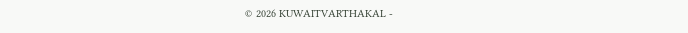© 2026 KUWAITVARTHAKAL -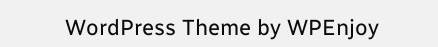WordPress Theme by WPEnjoy